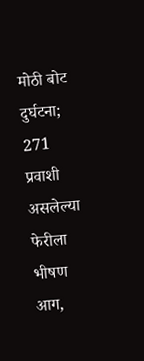मोठी बोट दुर्घटना; 271 प्रवाशी असलेल्या फेरीला भीषण आग,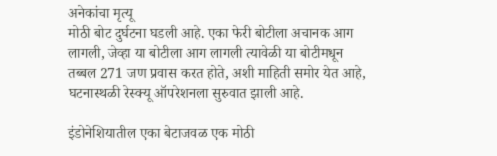अनेकांचा मृत्यू
मोठी बोट दुर्घटना घडली आहे. एका फेरी बोटीला अचानक आग लागली, जेव्हा या बोटीला आग लागली त्यावेळी या बोटीमधून तब्बल 271 जण प्रवास करत होते, अशी माहिती समोर येत आहे, घटनास्थळी रेस्क्यू ऑपरेशनला सुरुवात झाली आहे.

इंडोनेशियातील एका बेटाजवळ एक मोठी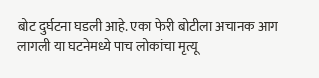बोट दुर्घटना घडली आहे. एका फेरी बोटीला अचानक आग लागली या घटनेमध्ये पाच लोकांचा मृत्यू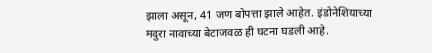झाला असून, 41 जण बोपत्ता झाले आहेत. इंडोनेशियाच्या मदुरा नावाच्या बेटाजवळ ही घटना घडली आहे.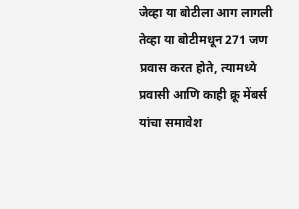जेव्हा या बोटीला आग लागली तेव्हा या बोटीमधून 271 जण प्रवास करत होते, त्यामध्ये प्रवासी आणि काही क्रू मेंबर्स यांचा समावेश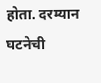होता. दरम्यान घटनेची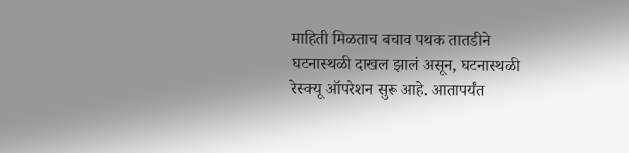माहिती मिळताच बचाव पथक तातडीने घटनास्थळी दाखल झालं असून, घटनास्थळी रेस्क्यू ऑपरेशन सुरू आहे. आतापर्यंत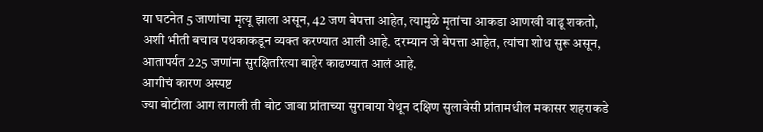या घटनेत 5 जाणांचा मृत्यू झाला असून, 42 जण बेपत्ता आहेत, त्यामुळे मृतांचा आकडा आणखी वाढू शकतो, अशी भीती बचाव पथकाकडून व्यक्त करण्यात आली आहे. दरम्यान जे बेपत्ता आहेत, त्यांचा शोध सुरू असून, आतापर्यत 225 जणांना सुरक्षितरित्या बाहेर काढण्यात आलं आहे.
आगीचं कारण अस्पष्ट
ज्या बोटीला आग लागली ती बोट जावा प्रांताच्या सुराबाया येथून दक्षिण सुलावेसी प्रांतामधील मकासर शहराकडे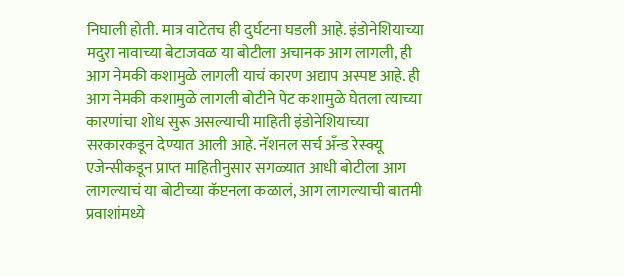निघाली होती. मात्र वाटेतच ही दुर्घटना घडली आहे. इंडोनेशियाच्या मदुरा नावाच्या बेटाजवळ या बोटीला अचानक आग लागली, ही आग नेमकी कशामुळे लागली याचं कारण अद्याप अस्पष्ट आहे. ही आग नेमकी कशामुळे लागली बोटीने पेट कशामुळे घेतला त्याच्या कारणांचा शोध सुरू असल्याची माहिती इंडोनेशियाच्या सरकारकडून देण्यात आली आहे. नॅशनल सर्च अँन्ड रेस्क्यू एजेन्सीकडून प्राप्त माहितीनुसार सगळ्यात आधी बोटीला आग लागल्याचं या बोटीच्या कॅप्टनला कळालं, आग लागल्याची बातमी प्रवाशांमध्ये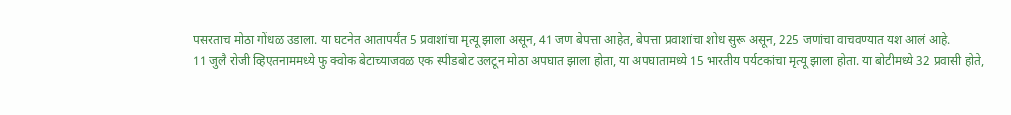पसरताच मोठा गोंधळ उडाला. या घटनेत आतापर्यंत 5 प्रवाशांचा मृत्यू झाला असून, 41 जण बेपत्ता आहेत, बेपत्ता प्रवाशांचा शोध सुरू असून, 225 जणांचा वाचवण्यात यश आलं आहे.
11 जुलै रोजी व्हिएतनाममध्ये फु क्वोक बेटाच्याजवळ एक स्पीडबोट उलटून मोठा अपघात झाला होता, या अपघातामध्ये 15 भारतीय पर्यटकांचा मृत्यू झाला होता. या बोटीमध्ये 32 प्रवासी होते,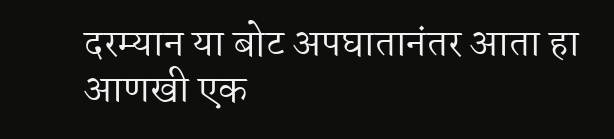दरम्यान या बोट अपघातानंतर आता हा आणखी एक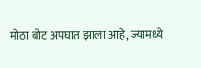मोठा बोट अपघात झाला आहे, ज्यामध्ये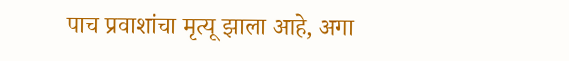पाच प्रवाशांचा मृत्यू झाला आहे, अगा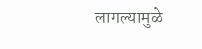लागल्यामुळे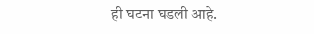ही घटना घडली आहे.